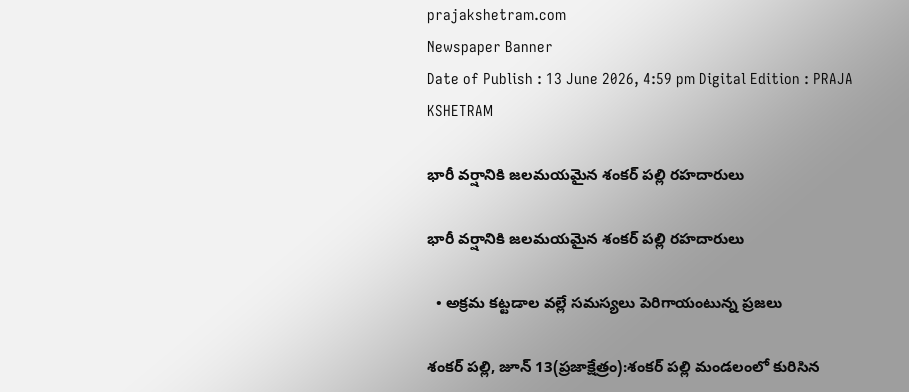prajakshetram.com
Newspaper Banner
Date of Publish : 13 June 2026, 4:59 pm Digital Edition : PRAJA KSHETRAM

భారీ వర్షానికి జలమయమైన శంకర్ పల్లి రహదారులు

భారీ వర్షానికి జలమయమైన శంకర్ పల్లి రహదారులు

  • అక్రమ కట్టడాల వల్లే సమస్యలు పెరిగాయంటున్న ప్రజలు

శంకర్ పల్లి, జూన్ 13(ప్రజాక్షేత్రం):శంకర్ పల్లి మండలంలో కురిసిన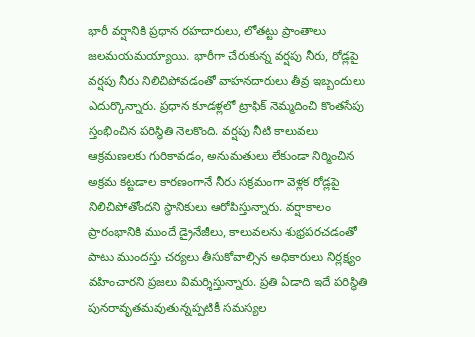భారీ వర్షానికి ప్రధాన రహదారులు, లోతట్టు ప్రాంతాలు జలమయమయ్యాయి. భారీగా చేరుకున్న వర్షపు నీరు, రోడ్లపై వర్షపు నీరు నిలిచిపోవడంతో వాహనదారులు తీవ్ర ఇబ్బందులు ఎదుర్కొన్నారు. ప్రధాన కూడళ్లలో ట్రాఫిక్ నెమ్మదించి కొంతసేపు స్తంభించిన పరిస్థితి నెలకొంది. వర్షపు నీటి కాలువలు ఆక్రమణలకు గురికావడం, అనుమతులు లేకుండా నిర్మించిన అక్రమ కట్టడాల కారణంగానే నీరు సక్రమంగా వెళ్లక రోడ్లపై నిలిచిపోతోందని స్థానికులు ఆరోపిస్తున్నారు. వర్షాకాలం ప్రారంభానికి ముందే డ్రైనేజీలు, కాలువలను శుభ్రపరచడంతో పాటు ముందస్తు చర్యలు తీసుకోవాల్సిన అధికారులు నిర్లక్ష్యం వహించారని ప్రజలు విమర్శిస్తున్నారు. ప్రతి ఏడాది ఇదే పరిస్థితి పునరావృతమవుతున్నప్పటికీ సమస్యల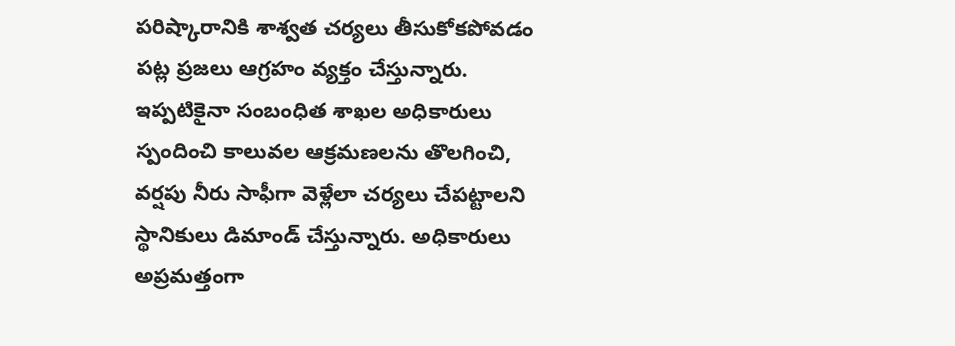పరిష్కారానికి శాశ్వత చర్యలు తీసుకోకపోవడం పట్ల ప్రజలు ఆగ్రహం వ్యక్తం చేస్తున్నారు. ఇప్పటికైనా సంబంధిత శాఖల అధికారులు స్పందించి కాలువల ఆక్రమణలను తొలగించి, వర్షపు నీరు సాఫీగా వెళ్లేలా చర్యలు చేపట్టాలని స్థానికులు డిమాండ్ చేస్తున్నారు. అధికారులు అప్రమత్తంగా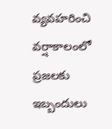వ్యవహరించి వర్షాకాలంలో ప్రజలకు ఇబ్బందులు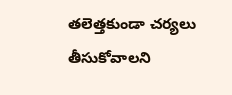తలెత్తకుండా చర్యలు తీసుకోవాలని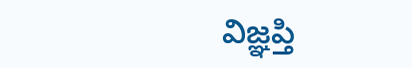విజ్ఞప్తి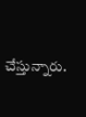చేస్తున్నారు.